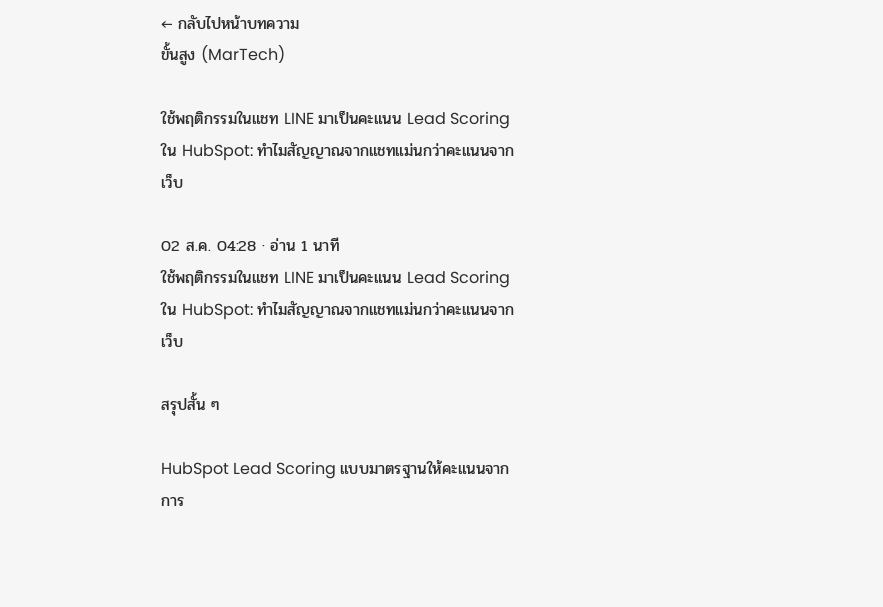← กลับไปหน้าบทความ
ขั้นสูง (MarTech)

ใช้พฤติกรรมในแชท LINE มาเป็นคะแนน Lead Scoring ใน HubSpot: ทำไมสัญญาณจากแชทแม่นกว่าคะแนนจากเว็บ

02 ส.ค. 04:28 · อ่าน 1 นาที
ใช้พฤติกรรมในแชท LINE มาเป็นคะแนน Lead Scoring ใน HubSpot: ทำไมสัญญาณจากแชทแม่นกว่าคะแนนจากเว็บ

สรุปสั้น ๆ

HubSpot Lead Scoring แบบมาตรฐานให้คะแนนจากการ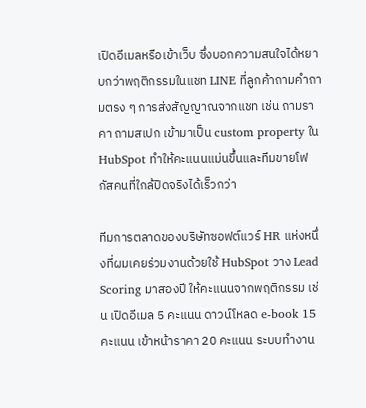เปิดอีเมลหรือเข้าเว็บ ซึ่งบอกความสนใจได้หยาบกว่าพฤติกรรมในแชท LINE ที่ลูกค้าถามคำถามตรง ๆ การส่งสัญญาณจากแชท เช่น ถามราคา ถามสเปก เข้ามาเป็น custom property ใน HubSpot ทำให้คะแนนแม่นขึ้นและทีมขายโฟกัสคนที่ใกล้ปิดจริงได้เร็วกว่า

ทีมการตลาดของบริษัทซอฟต์แวร์ HR แห่งหนึ่งที่ผมเคยร่วมงานด้วยใช้ HubSpot วาง Lead Scoring มาสองปี ให้คะแนนจากพฤติกรรม เช่น เปิดอีเมล 5 คะแนน ดาวน์โหลด e-book 15 คะแนน เข้าหน้าราคา 20 คะแนน ระบบทำงาน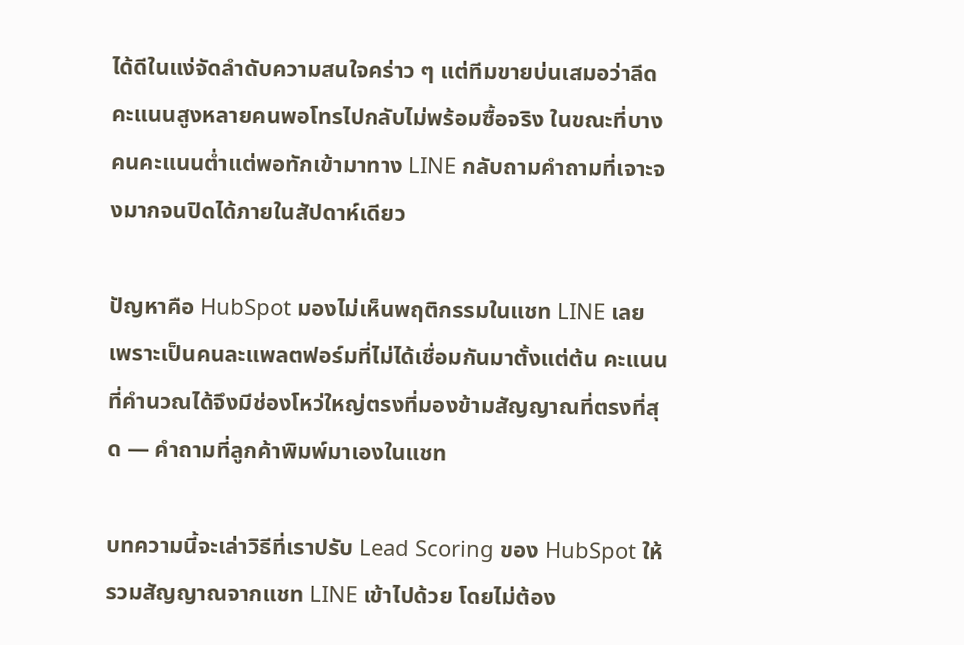ได้ดีในแง่จัดลำดับความสนใจคร่าว ๆ แต่ทีมขายบ่นเสมอว่าลีดคะแนนสูงหลายคนพอโทรไปกลับไม่พร้อมซื้อจริง ในขณะที่บางคนคะแนนต่ำแต่พอทักเข้ามาทาง LINE กลับถามคำถามที่เจาะจงมากจนปิดได้ภายในสัปดาห์เดียว

ปัญหาคือ HubSpot มองไม่เห็นพฤติกรรมในแชท LINE เลย เพราะเป็นคนละแพลตฟอร์มที่ไม่ได้เชื่อมกันมาตั้งแต่ต้น คะแนนที่คำนวณได้จึงมีช่องโหว่ใหญ่ตรงที่มองข้ามสัญญาณที่ตรงที่สุด — คำถามที่ลูกค้าพิมพ์มาเองในแชท

บทความนี้จะเล่าวิธีที่เราปรับ Lead Scoring ของ HubSpot ให้รวมสัญญาณจากแชท LINE เข้าไปด้วย โดยไม่ต้อง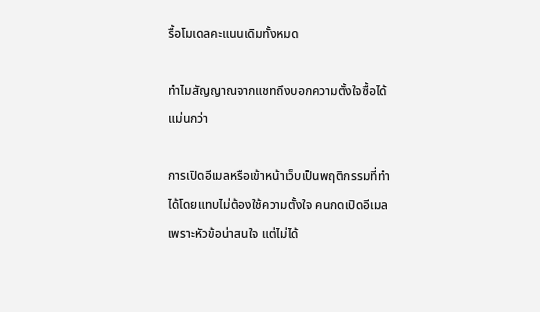รื้อโมเดลคะแนนเดิมทั้งหมด

ทำไมสัญญาณจากแชทถึงบอกความตั้งใจซื้อได้แม่นกว่า

การเปิดอีเมลหรือเข้าหน้าเว็บเป็นพฤติกรรมที่ทำได้โดยแทบไม่ต้องใช้ความตั้งใจ คนกดเปิดอีเมลเพราะหัวข้อน่าสนใจ แต่ไม่ได้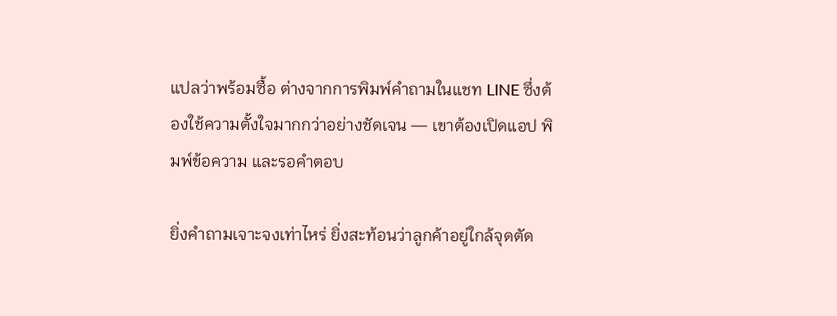แปลว่าพร้อมซื้อ ต่างจากการพิมพ์คำถามในแชท LINE ซึ่งต้องใช้ความตั้งใจมากกว่าอย่างชัดเจน — เขาต้องเปิดแอป พิมพ์ข้อความ และรอคำตอบ

ยิ่งคำถามเจาะจงเท่าไหร่ ยิ่งสะท้อนว่าลูกค้าอยู่ใกล้จุดตัด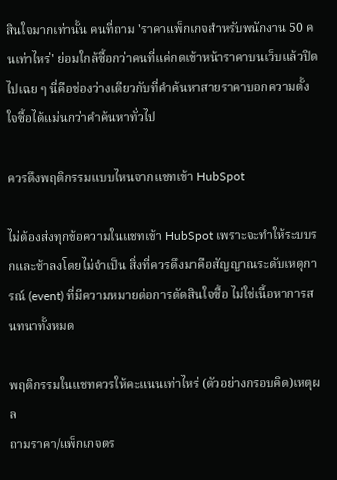สินใจมากเท่านั้น คนที่ถาม 'ราคาแพ็กเกจสำหรับพนักงาน 50 คนเท่าไหร่' ย่อมใกล้ซื้อกว่าคนที่แค่กดเข้าหน้าราคาบนเว็บแล้วปิดไปเฉย ๆ นี่คือช่องว่างเดียวกับที่คำค้นหาสายราคาบอกความตั้งใจซื้อได้แม่นกว่าคำค้นหาทั่วไป

ควรดึงพฤติกรรมแบบไหนจากแชทเข้า HubSpot

ไม่ต้องส่งทุกข้อความในแชทเข้า HubSpot เพราะจะทำให้ระบบรกและช้าลงโดยไม่จำเป็น สิ่งที่ควรดึงมาคือสัญญาณระดับเหตุการณ์ (event) ที่มีความหมายต่อการตัดสินใจซื้อ ไม่ใช่เนื้อหาการสนทนาทั้งหมด

พฤติกรรมในแชทควรให้คะแนนเท่าไหร่ (ตัวอย่างกรอบคิด)เหตุผล
ถามราคา/แพ็กเกจตร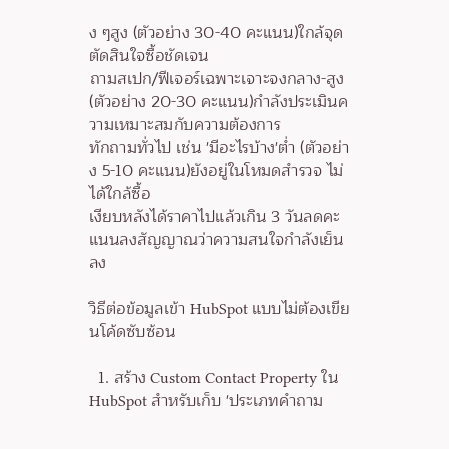ง ๆสูง (ตัวอย่าง 30-40 คะแนน)ใกล้จุดตัดสินใจซื้อชัดเจน
ถามสเปก/ฟีเจอร์เฉพาะเจาะจงกลาง-สูง (ตัวอย่าง 20-30 คะแนน)กำลังประเมินความเหมาะสมกับความต้องการ
ทักถามทั่วไป เช่น 'มีอะไรบ้าง'ต่ำ (ตัวอย่าง 5-10 คะแนน)ยังอยู่ในโหมดสำรวจ ไม่ได้ใกล้ซื้อ
เงียบหลังได้ราคาไปแล้วเกิน 3 วันลดคะแนนลงสัญญาณว่าความสนใจกำลังเย็นลง

วิธีต่อข้อมูลเข้า HubSpot แบบไม่ต้องเขียนโค้ดซับซ้อน

  1. สร้าง Custom Contact Property ใน HubSpot สำหรับเก็บ 'ประเภทคำถาม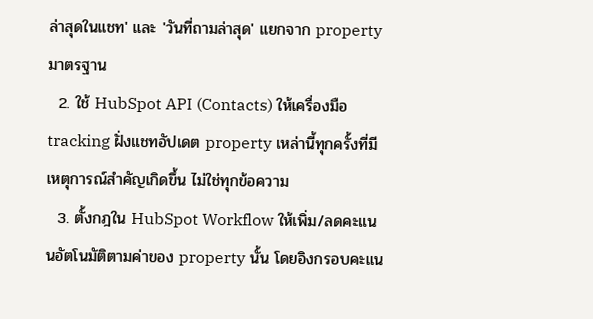ล่าสุดในแชท' และ 'วันที่ถามล่าสุด' แยกจาก property มาตรฐาน
  2. ใช้ HubSpot API (Contacts) ให้เครื่องมือ tracking ฝั่งแชทอัปเดต property เหล่านี้ทุกครั้งที่มีเหตุการณ์สำคัญเกิดขึ้น ไม่ใช่ทุกข้อความ
  3. ตั้งกฎใน HubSpot Workflow ให้เพิ่ม/ลดคะแนนอัตโนมัติตามค่าของ property นั้น โดยอิงกรอบคะแน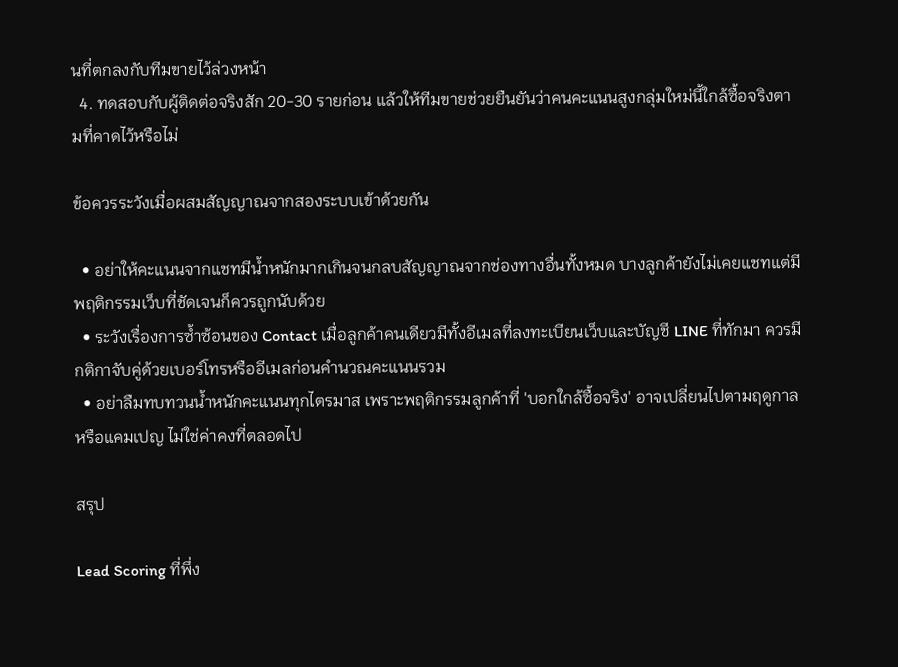นที่ตกลงกับทีมขายไว้ล่วงหน้า
  4. ทดสอบกับผู้ติดต่อจริงสัก 20-30 รายก่อน แล้วให้ทีมขายช่วยยืนยันว่าคนคะแนนสูงกลุ่มใหม่นี้ใกล้ซื้อจริงตามที่คาดไว้หรือไม่

ข้อควรระวังเมื่อผสมสัญญาณจากสองระบบเข้าด้วยกัน

  • อย่าให้คะแนนจากแชทมีน้ำหนักมากเกินจนกลบสัญญาณจากช่องทางอื่นทั้งหมด บางลูกค้ายังไม่เคยแชทแต่มีพฤติกรรมเว็บที่ชัดเจนก็ควรถูกนับด้วย
  • ระวังเรื่องการซ้ำซ้อนของ Contact เมื่อลูกค้าคนเดียวมีทั้งอีเมลที่ลงทะเบียนเว็บและบัญชี LINE ที่ทักมา ควรมีกติกาจับคู่ด้วยเบอร์โทรหรืออีเมลก่อนคำนวณคะแนนรวม
  • อย่าลืมทบทวนน้ำหนักคะแนนทุกไตรมาส เพราะพฤติกรรมลูกค้าที่ 'บอกใกล้ซื้อจริง' อาจเปลี่ยนไปตามฤดูกาลหรือแคมเปญ ไม่ใช่ค่าคงที่ตลอดไป

สรุป

Lead Scoring ที่พึ่ง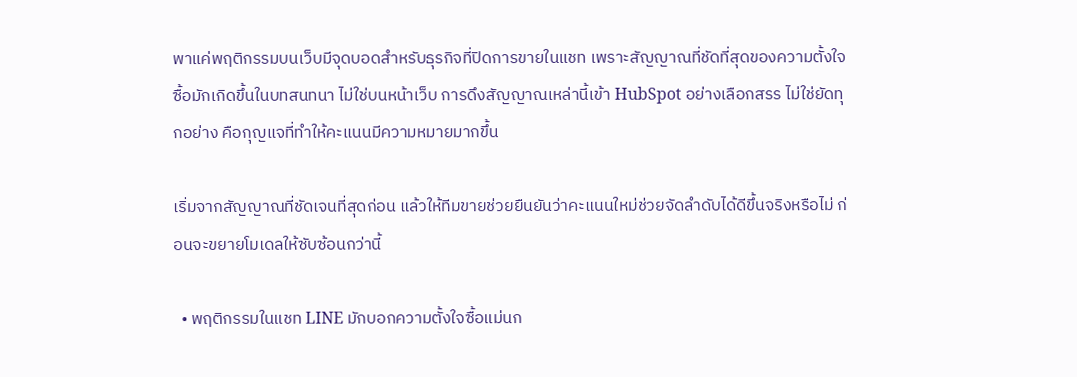พาแค่พฤติกรรมบนเว็บมีจุดบอดสำหรับธุรกิจที่ปิดการขายในแชท เพราะสัญญาณที่ชัดที่สุดของความตั้งใจซื้อมักเกิดขึ้นในบทสนทนา ไม่ใช่บนหน้าเว็บ การดึงสัญญาณเหล่านี้เข้า HubSpot อย่างเลือกสรร ไม่ใช่ยัดทุกอย่าง คือกุญแจที่ทำให้คะแนนมีความหมายมากขึ้น

เริ่มจากสัญญาณที่ชัดเจนที่สุดก่อน แล้วให้ทีมขายช่วยยืนยันว่าคะแนนใหม่ช่วยจัดลำดับได้ดีขึ้นจริงหรือไม่ ก่อนจะขยายโมเดลให้ซับซ้อนกว่านี้

  • พฤติกรรมในแชท LINE มักบอกความตั้งใจซื้อแม่นก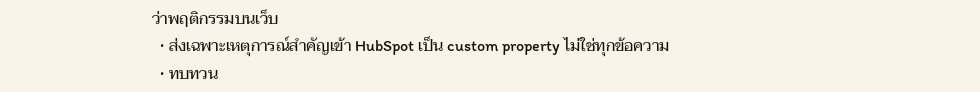ว่าพฤติกรรมบนเว็บ
  • ส่งเฉพาะเหตุการณ์สำคัญเข้า HubSpot เป็น custom property ไม่ใช่ทุกข้อความ
  • ทบทวน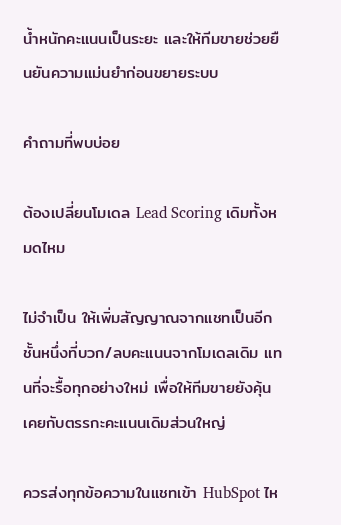น้ำหนักคะแนนเป็นระยะ และให้ทีมขายช่วยยืนยันความแม่นยำก่อนขยายระบบ

คำถามที่พบบ่อย

ต้องเปลี่ยนโมเดล Lead Scoring เดิมทั้งหมดไหม

ไม่จำเป็น ให้เพิ่มสัญญาณจากแชทเป็นอีกชั้นหนึ่งที่บวก/ลบคะแนนจากโมเดลเดิม แทนที่จะรื้อทุกอย่างใหม่ เพื่อให้ทีมขายยังคุ้นเคยกับตรรกะคะแนนเดิมส่วนใหญ่

ควรส่งทุกข้อความในแชทเข้า HubSpot ไห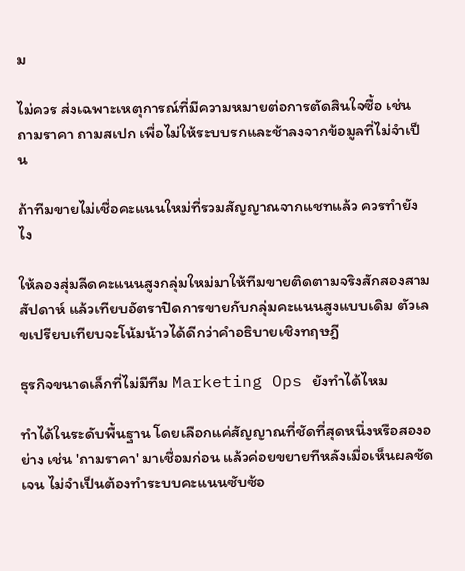ม

ไม่ควร ส่งเฉพาะเหตุการณ์ที่มีความหมายต่อการตัดสินใจซื้อ เช่น ถามราคา ถามสเปก เพื่อไม่ให้ระบบรกและช้าลงจากข้อมูลที่ไม่จำเป็น

ถ้าทีมขายไม่เชื่อคะแนนใหม่ที่รวมสัญญาณจากแชทแล้ว ควรทำยังไง

ให้ลองสุ่มลีดคะแนนสูงกลุ่มใหม่มาให้ทีมขายติดตามจริงสักสองสามสัปดาห์ แล้วเทียบอัตราปิดการขายกับกลุ่มคะแนนสูงแบบเดิม ตัวเลขเปรียบเทียบจะโน้มน้าวได้ดีกว่าคำอธิบายเชิงทฤษฎี

ธุรกิจขนาดเล็กที่ไม่มีทีม Marketing Ops ยังทำได้ไหม

ทำได้ในระดับพื้นฐาน โดยเลือกแค่สัญญาณที่ชัดที่สุดหนึ่งหรือสองอย่าง เช่น 'ถามราคา' มาเชื่อมก่อน แล้วค่อยขยายทีหลังเมื่อเห็นผลชัดเจน ไม่จำเป็นต้องทำระบบคะแนนซับซ้อ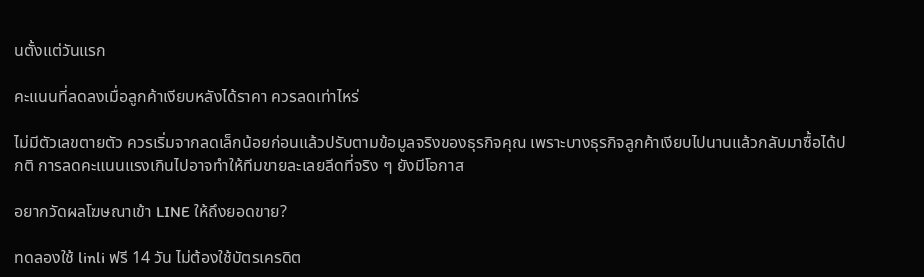นตั้งแต่วันแรก

คะแนนที่ลดลงเมื่อลูกค้าเงียบหลังได้ราคา ควรลดเท่าไหร่

ไม่มีตัวเลขตายตัว ควรเริ่มจากลดเล็กน้อยก่อนแล้วปรับตามข้อมูลจริงของธุรกิจคุณ เพราะบางธุรกิจลูกค้าเงียบไปนานแล้วกลับมาซื้อได้ปกติ การลดคะแนนแรงเกินไปอาจทำให้ทีมขายละเลยลีดที่จริง ๆ ยังมีโอกาส

อยากวัดผลโฆษณาเข้า LINE ให้ถึงยอดขาย?

ทดลองใช้ linli ฟรี 14 วัน ไม่ต้องใช้บัตรเครดิต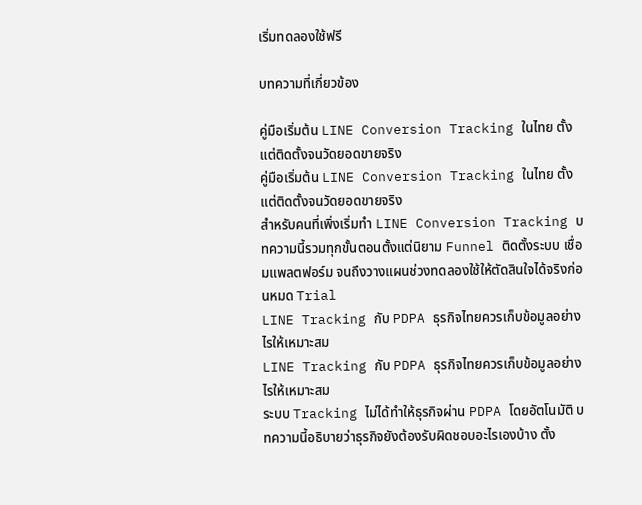เริ่มทดลองใช้ฟรี

บทความที่เกี่ยวข้อง

คู่มือเริ่มต้น LINE Conversion Tracking ในไทย ตั้งแต่ติดตั้งจนวัดยอดขายจริง
คู่มือเริ่มต้น LINE Conversion Tracking ในไทย ตั้งแต่ติดตั้งจนวัดยอดขายจริง
สำหรับคนที่เพิ่งเริ่มทำ LINE Conversion Tracking บทความนี้รวมทุกขั้นตอนตั้งแต่นิยาม Funnel ติดตั้งระบบ เชื่อมแพลตฟอร์ม จนถึงวางแผนช่วงทดลองใช้ให้ตัดสินใจได้จริงก่อนหมด Trial
LINE Tracking กับ PDPA ธุรกิจไทยควรเก็บข้อมูลอย่างไรให้เหมาะสม
LINE Tracking กับ PDPA ธุรกิจไทยควรเก็บข้อมูลอย่างไรให้เหมาะสม
ระบบ Tracking ไม่ได้ทำให้ธุรกิจผ่าน PDPA โดยอัตโนมัติ บทความนี้อธิบายว่าธุรกิจยังต้องรับผิดชอบอะไรเองบ้าง ตั้ง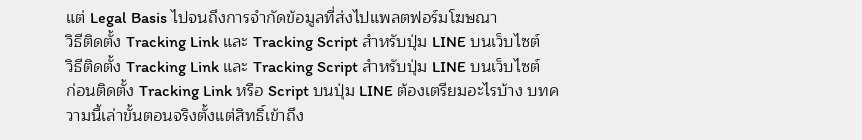แต่ Legal Basis ไปจนถึงการจำกัดข้อมูลที่ส่งไปแพลตฟอร์มโฆษณา
วิธีติดตั้ง Tracking Link และ Tracking Script สำหรับปุ่ม LINE บนเว็บไซต์
วิธีติดตั้ง Tracking Link และ Tracking Script สำหรับปุ่ม LINE บนเว็บไซต์
ก่อนติดตั้ง Tracking Link หรือ Script บนปุ่ม LINE ต้องเตรียมอะไรบ้าง บทความนี้เล่าขั้นตอนจริงตั้งแต่สิทธิ์เข้าถึง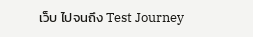เว็บ ไปจนถึง Test Journey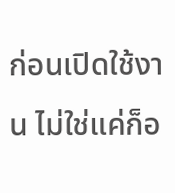ก่อนเปิดใช้งาน ไม่ใช่แค่ก็อ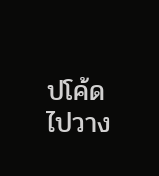ปโค้ดไปวาง